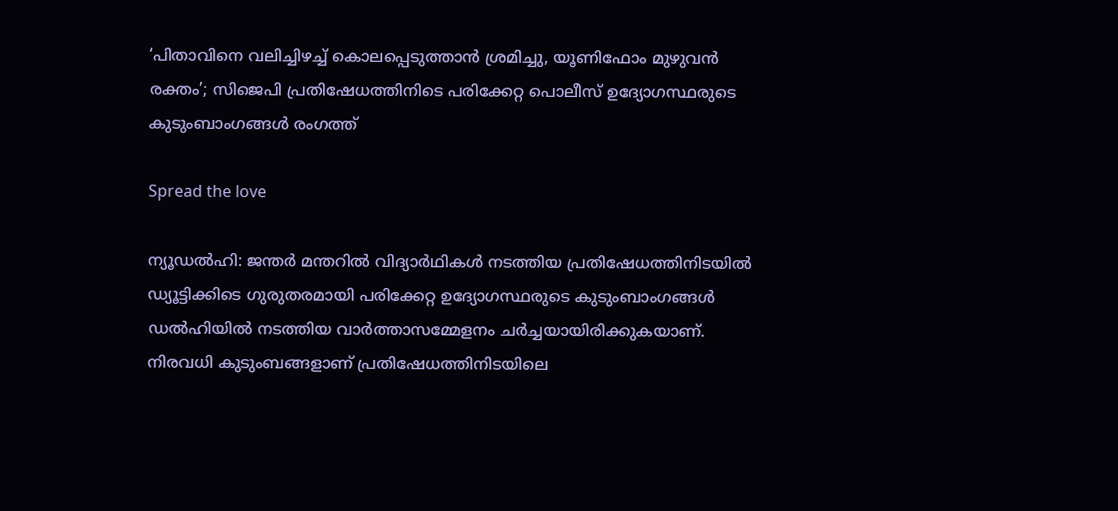‘പിതാവിനെ വലിച്ചിഴച്ച് കൊലപ്പെടുത്താൻ ശ്രമിച്ചു, യൂണിഫോം മുഴുവൻ രക്തം’; സിജെപി പ്രതിഷേധത്തിനിടെ പരിക്കേറ്റ പൊലീസ് ഉദ്യോഗസ്ഥരുടെ കുടുംബാംഗങ്ങൾ രംഗത്ത്

Spread the love

ന്യൂഡൽഹി: ജന്തർ മന്തറിൽ വിദ്യാർഥികൾ നടത്തിയ പ്രതിഷേധത്തിനിടയിൽ ഡ്യൂട്ടിക്കിടെ ഗുരുതരമായി പരിക്കേറ്റ ഉദ്യോഗസ്ഥരുടെ കുടുംബാംഗങ്ങൾ ഡൽഹിയിൽ നടത്തിയ വാർത്താസമ്മേളനം ചർച്ചയായിരിക്കുകയാണ്. നിരവധി കുടുംബങ്ങളാണ് പ്രതിഷേധത്തിനിടയിലെ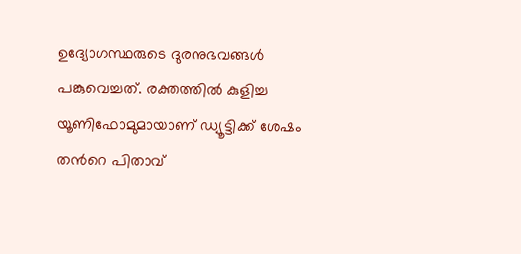ഉദ്യോഗസ്ഥരുടെ ദുരനുഭവങ്ങൾ പങ്കുവെച്ചത്. രക്തത്തിൽ കുളിച്ച യൂണിഫോമുമായാണ് ഡ്യൂട്ടിക്ക് ശേഷം തൻറെ പിതാവ്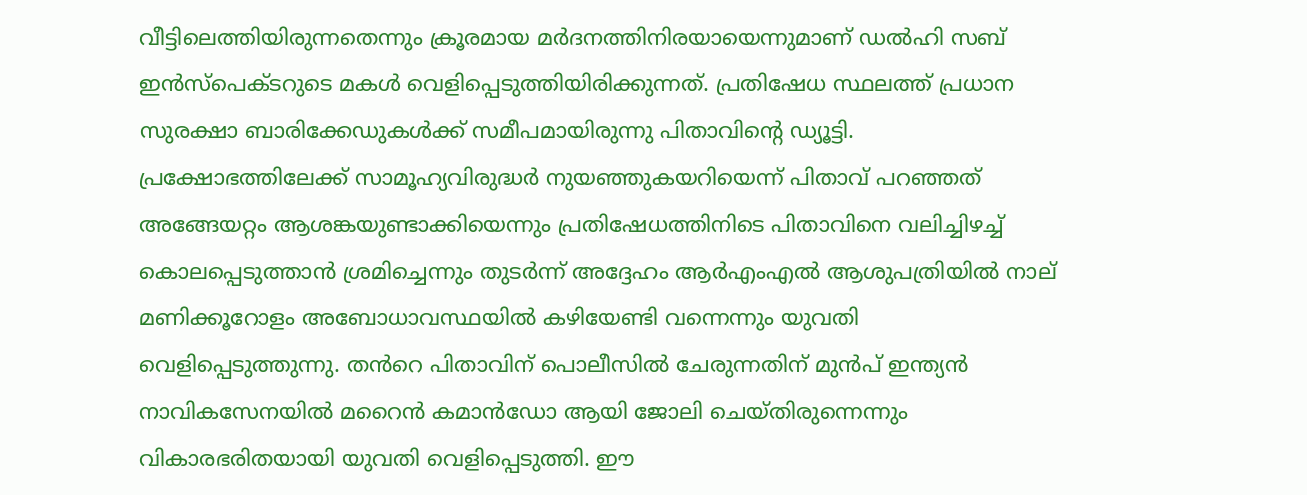വീട്ടിലെത്തിയിരുന്നതെന്നും ക്രൂരമായ മർദനത്തിനിരയായെന്നുമാണ് ഡൽഹി സബ് ഇൻസ്പെക്ടറുടെ മകൾ വെളിപ്പെടുത്തിയിരിക്കുന്നത്. പ്രതിഷേധ സ്ഥലത്ത് പ്രധാന സുരക്ഷാ ബാരിക്കേഡുകൾക്ക് സമീപമായിരുന്നു പിതാവിന്റെ ഡ്യൂട്ടി. പ്രക്ഷോഭത്തിലേക്ക് സാമൂഹ്യവിരുദ്ധർ നുയഞ്ഞുകയറിയെന്ന് പിതാവ് പറഞ്ഞത് അങ്ങേയറ്റം ആശങ്കയുണ്ടാക്കിയെന്നും പ്രതിഷേധത്തിനിടെ പിതാവിനെ വലിച്ചിഴച്ച് കൊലപ്പെടുത്താൻ ശ്രമിച്ചെന്നും തുടർന്ന് അദ്ദേഹം ആർഎംഎൽ ആശുപത്രിയിൽ നാല് മണിക്കൂറോളം അബോധാവസ്ഥയിൽ കഴിയേണ്ടി വന്നെന്നും യുവതി വെളിപ്പെടുത്തുന്നു. തൻറെ പിതാവിന് പൊലീസിൽ ചേരുന്നതിന് മുൻപ് ഇന്ത്യൻ നാവികസേനയിൽ മറൈൻ കമാൻഡോ ആയി ജോലി ചെയ്തിരുന്നെന്നും വികാരഭരിതയായി യുവതി വെളിപ്പെടുത്തി. ഈ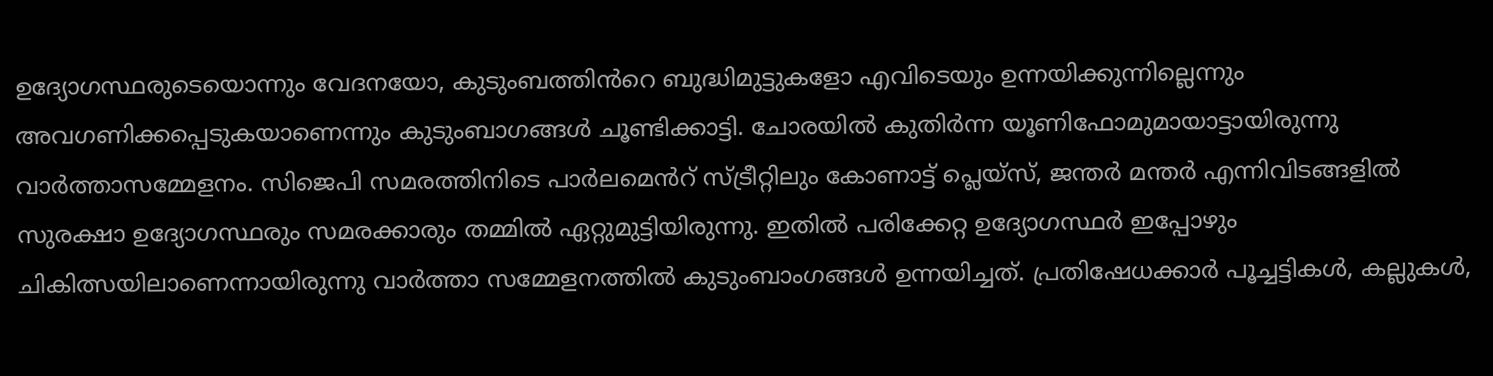ഉദ്യോഗസ്ഥരുടെയൊന്നും വേദനയോ, കുടുംബത്തിൻറെ ബുദ്ധിമുട്ടുകളോ എവിടെയും ഉന്നയിക്കുന്നില്ലെന്നും അവഗണിക്കപ്പെടുകയാണെന്നും കുടുംബാഗങ്ങൾ ചൂണ്ടിക്കാട്ടി. ചോരയിൽ കുതിർന്ന യൂണിഫോമുമായാട്ടായിരുന്നു വാർത്താസമ്മേളനം. സിജെപി സമരത്തിനിടെ പാർലമെൻറ് സ്ട്രീറ്റിലും കോണാട്ട് പ്ലെയ്സ്, ജന്തർ മന്തർ എന്നിവിടങ്ങളിൽ സുരക്ഷാ ഉദ്യോഗസ്ഥരും സമരക്കാരും തമ്മിൽ ഏറ്റുമുട്ടിയിരുന്നു. ഇതിൽ പരിക്കേറ്റ ഉദ്യോഗസ്ഥർ ഇപ്പോഴും ചികിത്സയിലാണെന്നായിരുന്നു വാർത്താ സമ്മേളനത്തിൽ കുടുംബാംഗങ്ങൾ ഉന്നയിച്ചത്. പ്രതിഷേധക്കാർ പൂച്ചട്ടികൾ, കല്ലുകൾ,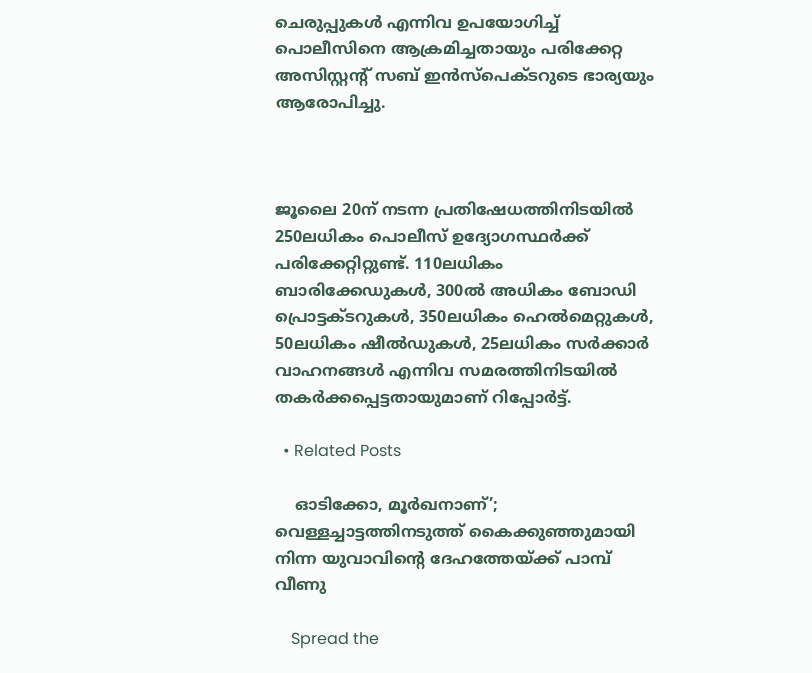ചെരുപ്പുകൾ എന്നിവ ഉപയോഗിച്ച് പൊലീസിനെ ആക്രമിച്ചതായും പരിക്കേറ്റ അസിസ്റ്റന്റ് സബ് ഇൻസ്പെക്ടറുടെ ഭാര്യയും ആരോപിച്ചു.



ജൂലൈ 20ന് നടന്ന പ്രതിഷേധത്തിനിടയിൽ 250ലധികം പൊലീസ് ഉദ്യോഗസ്ഥർക്ക് പരിക്കേറ്റിറ്റുണ്ട്. 110ലധികം ബാരിക്കേഡുകൾ, 300ൽ അധികം ബോഡി പ്രൊട്ടക്ടറുകൾ, 350ലധികം ഹെൽമെറ്റുകൾ, 50ലധികം ഷീൽഡുകൾ, 25ലധികം സർക്കാർ വാഹനങ്ങൾ എന്നിവ സമരത്തിനിടയിൽ തകർക്കപ്പെട്ടതായുമാണ് റിപ്പോർട്ട്.

  • Related Posts

    ഓടിക്കോ, മൂർഖനാണ്’; വെള്ളച്ചാട്ടത്തിനടുത്ത് കൈക്കുഞ്ഞുമായി നിന്ന യുവാവിന്റെ ദേഹത്തേയ്ക്ക് പാമ്പ് വീണു

    Spread the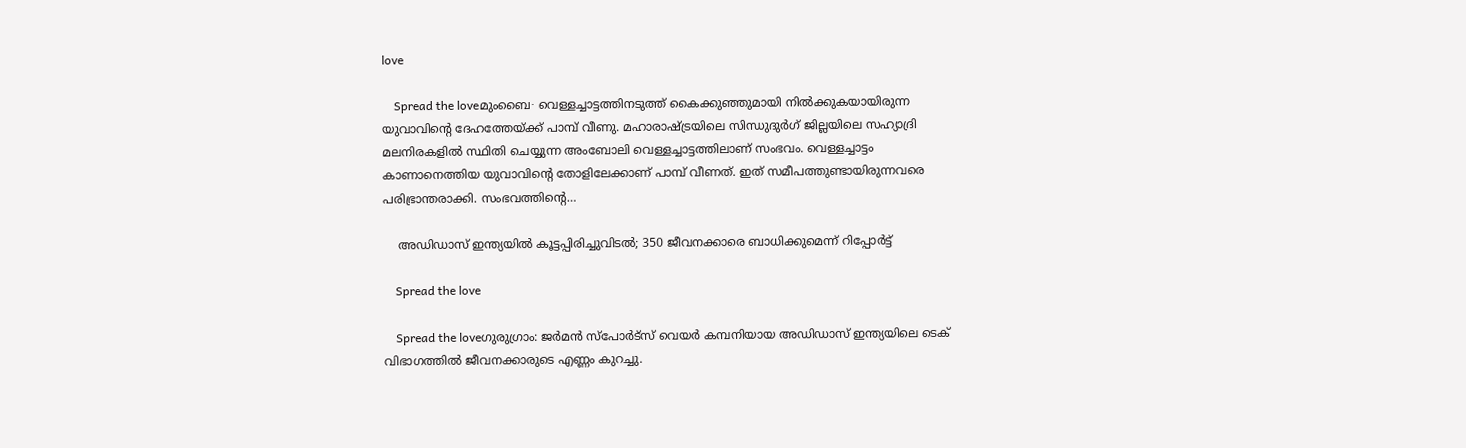love

    Spread the loveമുംബൈ∙ വെള്ളച്ചാട്ടത്തിനടുത്ത് കൈക്കുഞ്ഞുമായി നിൽക്കുകയായിരുന്ന യുവാവിന്റെ ദേഹത്തേയ്ക്ക് പാമ്പ് വീണു. മഹാരാഷ്ട്രയിലെ സിന്ധുദുർഗ് ജില്ലയിലെ സഹ്യാദ്രി മലനിരകളിൽ സ്ഥിതി ചെയ്യുന്ന അംബോലി വെള്ളച്ചാട്ടത്തിലാണ് സംഭവം. വെള്ളച്ചാട്ടം കാണാനെത്തിയ യുവാവിന്റെ തോളിലേക്കാണ് പാമ്പ് വീണത്. ഇത് സമീപത്തുണ്ടായിരുന്നവരെ പരിഭ്രാന്തരാക്കി. സംഭവത്തിന്റെ…

    അഡിഡാസ് ഇന്ത്യയില്‍ കൂട്ടപ്പിരിച്ചുവിടല്‍; 350 ജീവനക്കാരെ ബാധിക്കുമെന്ന് റിപ്പോര്‍ട്ട്

    Spread the love

    Spread the loveഗുരുഗ്രാം: ജര്‍മന്‍ സ്‌പോര്‍ട്‌സ് വെയര്‍ കമ്പനിയായ അഡിഡാസ് ഇന്ത്യയിലെ ടെക് വിഭാഗത്തില്‍ ജീവനക്കാരുടെ എണ്ണം കുറച്ചു.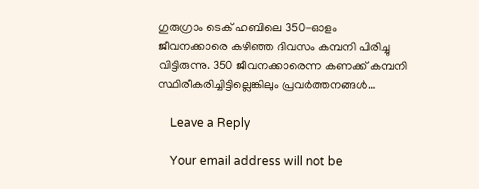ഗുരുഗ്രാം ടെക് ഹബിലെ 350-ഓളം ജീവനക്കാരെ കഴിഞ്ഞ ദിവസം കമ്പനി പിരിച്ചു വിട്ടിരുന്നു. 350 ജീവനക്കാരെന്ന കണക്ക് കമ്പനി സ്ഥിരീകരിച്ചിട്ടില്ലെങ്കിലും പ്രവര്‍ത്തനങ്ങള്‍…

    Leave a Reply

    Your email address will not be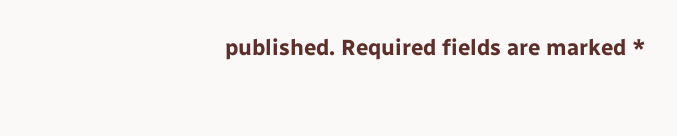published. Required fields are marked *